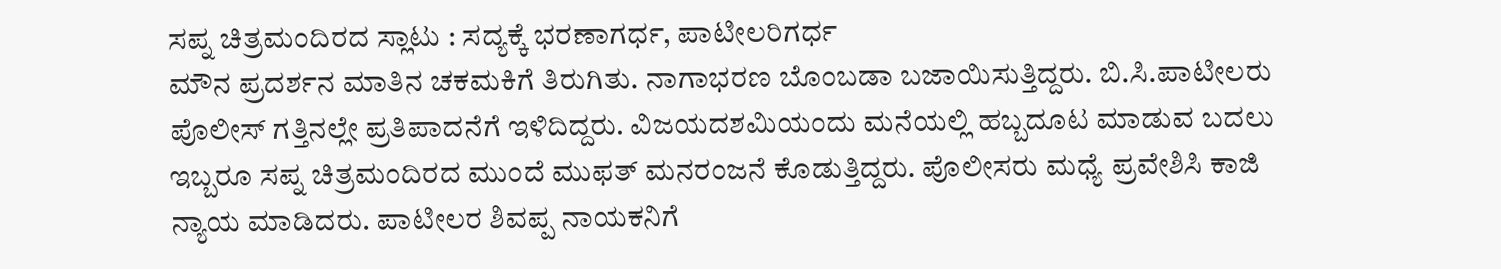ಸಪ್ನ ಚಿತ್ರಮಂದಿರದ ಸ್ಲಾಟು : ಸದ್ಯಕ್ಕೆ ಭರಣಾಗರ್ಧ, ಪಾಟೀಲರಿಗರ್ಧ
ಮೌನ ಪ್ರದರ್ಶನ ಮಾತಿನ ಚಕಮಕಿಗೆ ತಿರುಗಿತು. ನಾಗಾಭರಣ ಬೊಂಬಡಾ ಬಜಾಯಿಸುತ್ತಿದ್ದರು. ಬಿ.ಸಿ.ಪಾಟೀಲರು ಪೊಲೀಸ್ ಗತ್ತಿನಲ್ಲೇ ಪ್ರತಿಪಾದನೆಗೆ ಇಳಿದಿದ್ದರು. ವಿಜಯದಶಮಿಯಂದು ಮನೆಯಲ್ಲಿ ಹಬ್ಬದೂಟ ಮಾಡುವ ಬದಲು ಇಬ್ಬರೂ ಸಪ್ನ ಚಿತ್ರಮಂದಿರದ ಮುಂದೆ ಮುಫತ್ ಮನರಂಜನೆ ಕೊಡುತ್ತಿದ್ದರು. ಪೊಲೀಸರು ಮಧ್ಯೆ ಪ್ರವೇಶಿಸಿ ಕಾಜಿ ನ್ಯಾಯ ಮಾಡಿದರು. ಪಾಟೀಲರ ಶಿವಪ್ಪ ನಾಯಕನಿಗೆ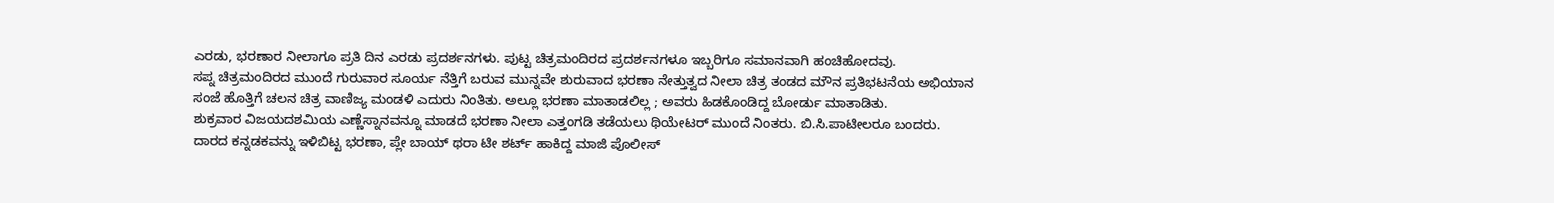ಎರಡು, ಭರಣಾರ ನೀಲಾಗೂ ಪ್ರತಿ ದಿನ ಎರಡು ಪ್ರದರ್ಶನಗಳು. ಪುಟ್ಟ ಚಿತ್ರಮಂದಿರದ ಪ್ರದರ್ಶನಗಳೂ ಇಬ್ಬರಿಗೂ ಸಮಾನವಾಗಿ ಹಂಚಿಹೋದವು.
ಸಪ್ನ ಚಿತ್ರಮಂದಿರದ ಮುಂದೆ ಗುರುವಾರ ಸೂರ್ಯ ನೆತ್ತಿಗೆ ಬರುವ ಮುನ್ನವೇ ಶುರುವಾದ ಭರಣಾ ನೇತ್ತುತ್ವದ ನೀಲಾ ಚಿತ್ರ ತಂಡದ ಮೌನ ಪ್ರತಿಭಟನೆಯ ಅಭಿಯಾನ ಸಂಜೆ ಹೊತ್ತಿಗೆ ಚಲನ ಚಿತ್ರ ವಾಣಿಜ್ಯ ಮಂಡಳಿ ಎದುರು ನಿಂತಿತು. ಅಲ್ಲೂ ಭರಣಾ ಮಾತಾಡಲಿಲ್ಲ ; ಅವರು ಹಿಡಕೊಂಡಿದ್ದ ಬೋರ್ಡು ಮಾತಾಡಿತು.
ಶುಕ್ರವಾರ ವಿಜಯದಶಮಿಯ ಎಣ್ಣೆಸ್ನಾನವನ್ನೂ ಮಾಡದೆ ಭರಣಾ ನೀಲಾ ಎತ್ತಂಗಡಿ ತಡೆಯಲು ಥಿಯೇಟರ್ ಮುಂದೆ ನಿಂತರು. ಬಿ.ಸಿ.ಪಾಟೀಲರೂ ಬಂದರು. ದಾರದ ಕನ್ನಡಕವನ್ನು ಇಳಿಬಿಟ್ಟ ಭರಣಾ, ಪ್ಲೇ ಬಾಯ್ ಥರಾ ಟೀ ಶರ್ಟ್ ಹಾಕಿದ್ದ ಮಾಜಿ ಪೊಲೀಸ್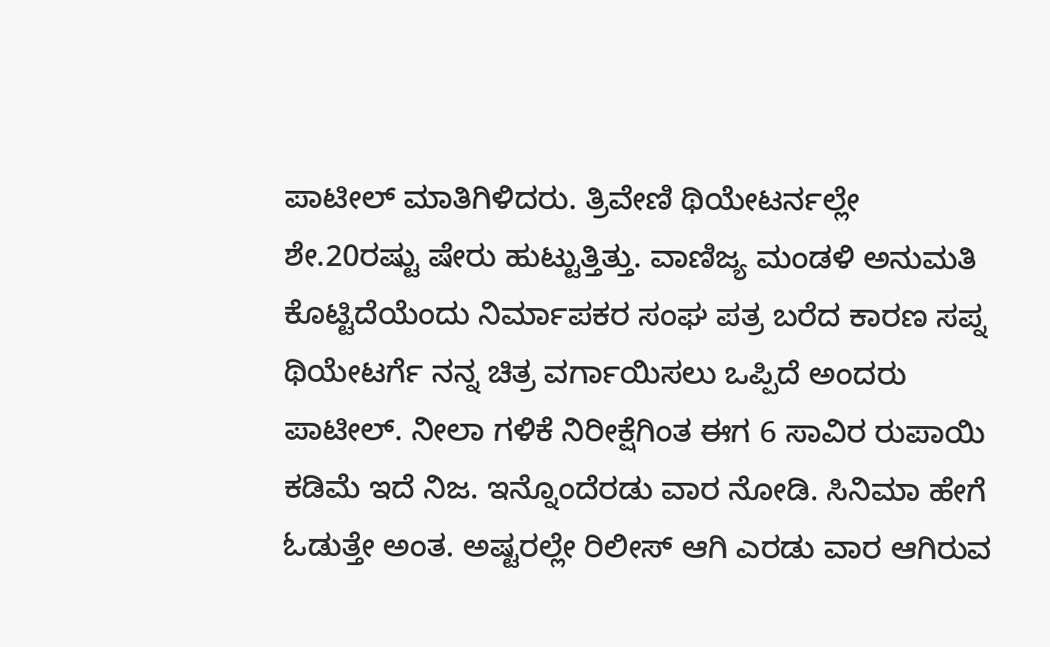ಪಾಟೀಲ್ ಮಾತಿಗಿಳಿದರು. ತ್ರಿವೇಣಿ ಥಿಯೇಟರ್ನಲ್ಲೇ ಶೇ.20ರಷ್ಟು ಷೇರು ಹುಟ್ಟುತ್ತಿತ್ತು. ವಾಣಿಜ್ಯ ಮಂಡಳಿ ಅನುಮತಿ ಕೊಟ್ಟಿದೆಯೆಂದು ನಿರ್ಮಾಪಕರ ಸಂಘ ಪತ್ರ ಬರೆದ ಕಾರಣ ಸಪ್ನ ಥಿಯೇಟರ್ಗೆ ನನ್ನ ಚಿತ್ರ ವರ್ಗಾಯಿಸಲು ಒಪ್ಪಿದೆ ಅಂದರು ಪಾಟೀಲ್. ನೀಲಾ ಗಳಿಕೆ ನಿರೀಕ್ಷೆಗಿಂತ ಈಗ 6 ಸಾವಿರ ರುಪಾಯಿ ಕಡಿಮೆ ಇದೆ ನಿಜ. ಇನ್ನೊಂದೆರಡು ವಾರ ನೋಡಿ. ಸಿನಿಮಾ ಹೇಗೆ ಓಡುತ್ತೇ ಅಂತ. ಅಷ್ಟರಲ್ಲೇ ರಿಲೀಸ್ ಆಗಿ ಎರಡು ವಾರ ಆಗಿರುವ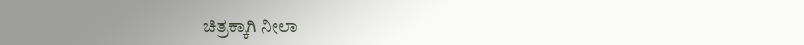ಚಿತ್ರಕ್ಕಾಗಿ ನೀಲಾ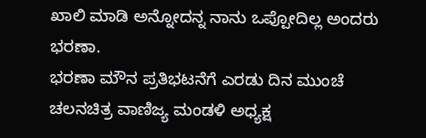ಖಾಲಿ ಮಾಡಿ ಅನ್ನೋದನ್ನ ನಾನು ಒಪ್ಪೋದಿಲ್ಲ ಅಂದರು ಭರಣಾ.
ಭರಣಾ ಮೌನ ಪ್ರತಿಭಟನೆಗೆ ಎರಡು ದಿನ ಮುಂಚೆ ಚಲನಚಿತ್ರ ವಾಣಿಜ್ಯ ಮಂಡಳಿ ಅಧ್ಯಕ್ಷ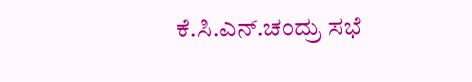ಕೆ.ಸಿ.ಎನ್.ಚಂದ್ರು ಸಭೆ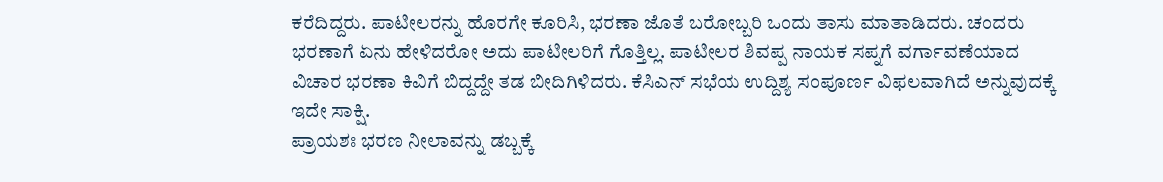ಕರೆದಿದ್ದರು. ಪಾಟೀಲರನ್ನು ಹೊರಗೇ ಕೂರಿಸಿ, ಭರಣಾ ಜೊತೆ ಬರೋಬ್ಬರಿ ಒಂದು ತಾಸು ಮಾತಾಡಿದರು. ಚಂದರು ಭರಣಾಗೆ ಏನು ಹೇಳಿದರೋ ಅದು ಪಾಟೀಲರಿಗೆ ಗೊತ್ತಿಲ್ಲ. ಪಾಟೀಲರ ಶಿವಪ್ಪ ನಾಯಕ ಸಪ್ನಗೆ ವರ್ಗಾವಣೆಯಾದ ವಿಚಾರ ಭರಣಾ ಕಿವಿಗೆ ಬಿದ್ದದ್ದೇ ತಡ ಬೀದಿಗಿಳಿದರು. ಕೆಸಿಎನ್ ಸಭೆಯ ಉದ್ದಿಶ್ಯ ಸಂಪೂರ್ಣ ವಿಫಲವಾಗಿದೆ ಅನ್ನುವುದಕ್ಕೆ ಇದೇ ಸಾಕ್ಷಿ.
ಪ್ರಾಯಶಃ ಭರಣ ನೀಲಾವನ್ನು ಡಬ್ಬಕ್ಕೆ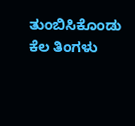ತುಂಬಿಸಿಕೊಂಡು ಕೆಲ ತಿಂಗಳು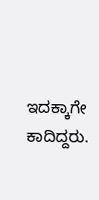ಇದಕ್ಕಾಗೇ ಕಾದಿದ್ದರು.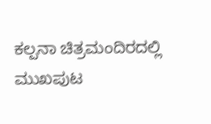ಕಲ್ಪನಾ ಚಿತ್ರಮಂದಿರದಲ್ಲಿ ಮುಖಪುಟ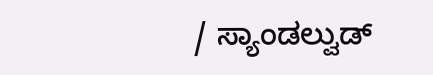/ ಸ್ಯಾಂಡಲ್ವುಡ್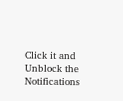Click it and Unblock the Notifications